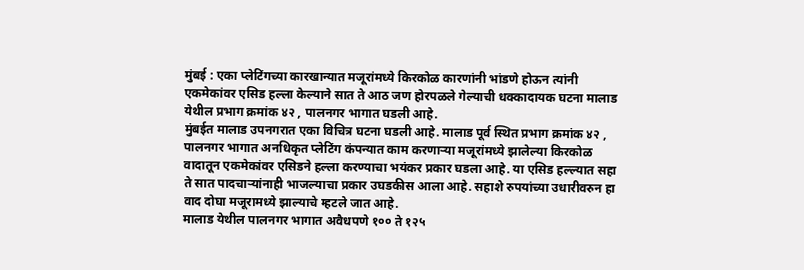मुंबई : एका प्लेटिंगच्या कारखान्यात मजूरांमध्ये किरकोळ कारणांनी भांडणे होऊन त्यांनी एकमेकांवर एसिड हल्ला केल्याने सात ते आठ जण होरपळले गेल्याची धक्कादायक घटना मालाड येथील प्रभाग क्रमांक ४२ , पालनगर भागात घडली आहे.
मुंबईत मालाड उपनगरात एका विचित्र घटना घडली आहे. मालाड पूर्व स्थित प्रभाग क्रमांक ४२ , पालनगर भागात अनधिकृत प्लेटिंग कंपन्यात काम करणाऱ्या मजूरांमध्ये झालेल्या किरकोळ वादातून एकमेकांवर एसिडने हल्ला करण्याचा भयंकर प्रकार घडला आहे. या एसिड हल्ल्यात सहा ते सात पादचाऱ्यांनाही भाजल्याचा प्रकार उघडकीस आला आहे. सहाशे रुपयांच्या उधारीवरुन हा वाद दोघा मजूरामध्ये झाल्याचे म्हटले जात आहे.
मालाड येथील पालनगर भागात अवैधपणे १०० ते १२५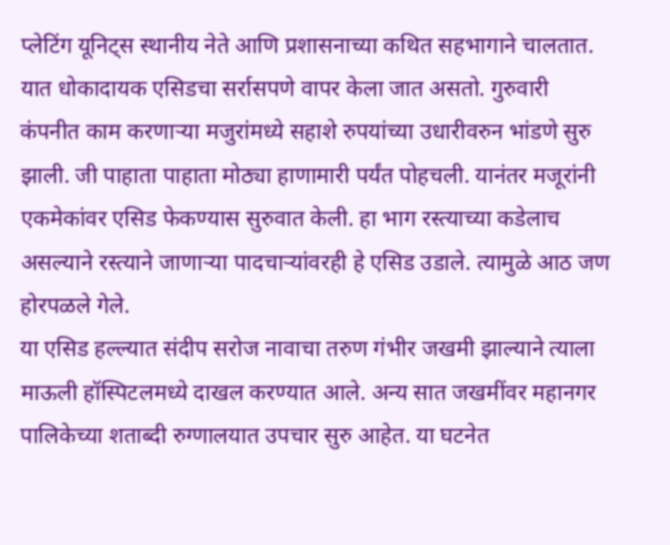प्लेटिंग यूनिट्स स्थानीय नेते आणि प्रशासनाच्या कथित सहभागाने चालतात. यात धोकादायक एसिडचा सर्रासपणे वापर केला जात असतो. गुरुवारी कंपनीत काम करणाऱ्या मजुरांमध्ये सहाशे रुपयांच्या उधारीवरुन भांडणे सुरु झाली. जी पाहाता पाहाता मोठ्या हाणामारी पर्यंत पोहचली. यानंतर मजूरांनी एकमेकांवर एसिड फेकण्यास सुरुवात केली. हा भाग रस्त्याच्या कडेलाच असल्याने रस्त्याने जाणाऱ्या पादचाऱ्यांवरही हे एसिड उडाले. त्यामुळे आठ जण होरपळले गेले.
या एसिड हल्ल्यात संदीप सरोज नावाचा तरुण गंभीर जखमी झाल्याने त्याला माऊली हॉस्पिटलमध्ये दाखल करण्यात आले. अन्य सात जखमींवर महानगर पालिकेच्या शताब्दी रुग्णालयात उपचार सुरु आहेत. या घटनेत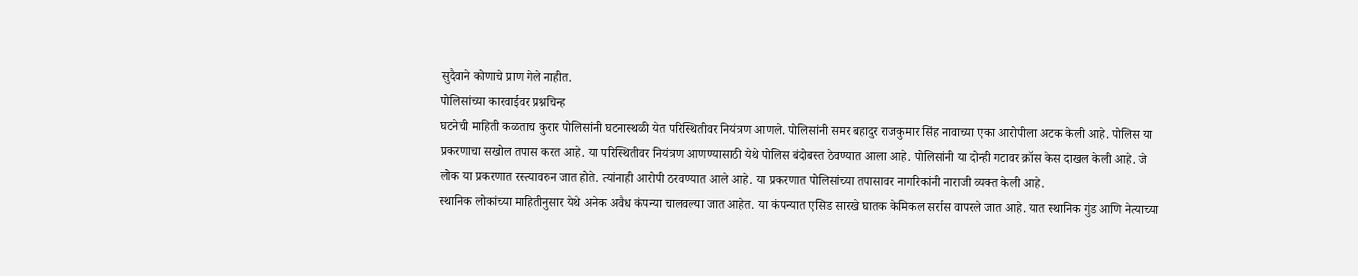सुदैवाने कोणाचे प्राण गेले नाहीत.
पोलिसांच्या कारवाईवर प्रश्नचिन्ह
घटनेची माहिती कळताच कुरार पोलिसांनी घटनास्थळी येत परिस्थितीवर नियंत्रण आणले. पोलिसांनी समर बहादुर राजकुमार सिंह नावाच्या एका आरोपीला अटक केली आहे. पोलिस या प्रकरणाचा सखोल तपास करत आहे. या परिस्थितीवर नियंत्रण आणण्यासाठी येथे पोलिस बंदोबस्त ठेवण्यात आला आहे. पोलिसांनी या दोन्ही गटावर क्रॉस केस दाखल केली आहे. जे लोक या प्रकरणात रस्त्यावरुन जात होते. त्यांनाही आरोपी ठरवण्यात आले आहे. या प्रकरणात पोलिसांच्या तपासावर नागरिकांनी नाराजी व्यक्त केली आहे.
स्थानिक लोकांच्या माहितीनुसार येथे अनेक अवैध कंपन्या चालवल्या जात आहेत. या कंपन्यात एसिड सारखे घातक केमिकल सर्रास वापरले जात आहे. यात स्थानिक गुंड आणि नेत्याच्या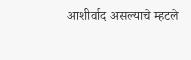आशीर्वाद असल्याचे म्हटले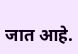जात आहे.